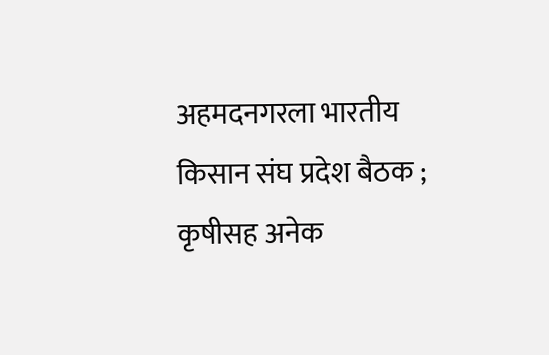अहमदनगरला भारतीय किसान संघ प्रदेश बैठक ; कृषीसह अनेक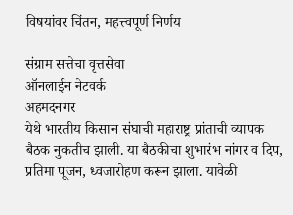विषयांवर चिंतन, महत्त्वपूर्ण निर्णय

संग्राम सत्तेचा वृत्तसेवा
ऑनलाईन नेटवर्क
अहमदनगर
येथे भारतीय किसान संघाची महाराष्ट्र प्रांताची व्यापक बैठक नुकतीच झाली. या बैठकीचा शुभारंभ नांगर व दिप, प्रतिमा पूजन, ध्वजारोहण करून झाला. यावेळी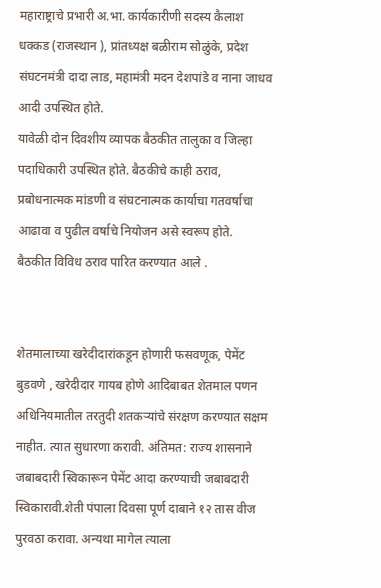महाराष्ट्राचे प्रभारी अ.भा. कार्यकारीणी सदस्य कैलाश धक्कड (राजस्थान ), प्रांतध्यक्ष बळीराम सोळुंके, प्रदेश संघटनमंत्री दादा लाड, महामंत्री मदन देशपांडे व नाना जाधव आदी उपस्थित होते.
यावेळी दोन दिवशीय व्यापक बैठकीत तालुका व जिल्हा पदाधिकारी उपस्थित होते. बैठकीचे काही ठराव, प्रबोधनात्मक मांडणी व संघटनात्मक कार्याचा गतवर्षाचा आढावा व पुढील वर्षाचे नियोजन असे स्वरूप होते.
बैठकीत विविध ठराव पारित करण्यात आले .


शेतमालाच्या खरेदीदारांकडून होणारी फसवणूक, पेमेंट बुडवणे , खरेदीदार गायब होणे आदिबाबत शेतमाल पणन अधिनियमातील तरतुदी शतकऱ्यांचे संरक्षण करण्यात सक्षम नाहीत. त्यात सुधारणा करावी. अंतिमत: राज्य शासनाने जबाबदारी स्विकारून पेमेंट आदा करण्याची जबाबदारी स्विकारावी.शेती पंपाला दिवसा पूर्ण दाबाने १२ तास वीज पुरवठा करावा. अन्यथा मागेल त्याला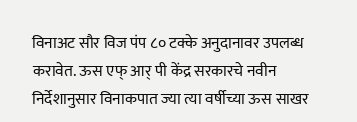विनाअट सौर विज पंप ८० टक्के अनुदानावर उपलब्ध करावेत. ऊस एफ् आर् पी केंद्र सरकारचे नवीन निर्देशानुसार विनाकपात ज्या त्या वर्षीच्या ऊस साखर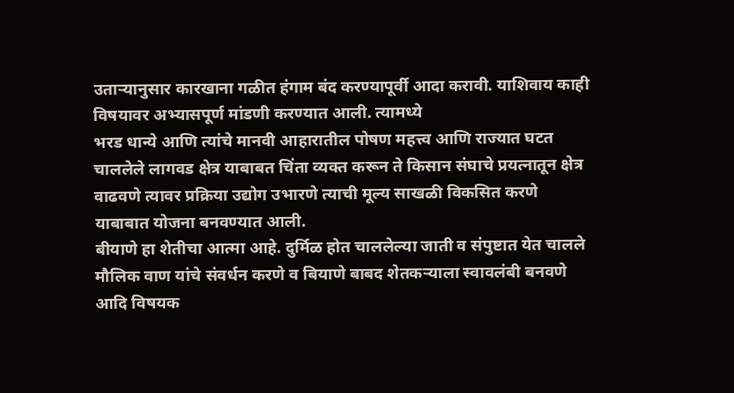उताऱ्यानुसार कारखाना गळीत हंगाम बंद करण्यापूर्वी आदा करावी. याशिवाय काही विषयावर अभ्यासपूर्ण मांडणी करण्यात आली. त्यामध्ये
भरड धान्ये आणि त्यांचे मानवी आहारातील पोषण महत्त्व आणि राज्यात घटत चाललेले लागवड क्षेत्र याबाबत चिंता व्यक्त करून ते किसान संघाचे प्रयत्नातून क्षेत्र वाढवणे त्यावर प्रक्रिया उद्योग उभारणे त्याची मूल्य साखळी विकसित करणे याबाबात योजना बनवण्यात आली.
बीयाणे हा शेतीचा आत्मा आहे. दुर्मिळ होत चाललेल्या जाती व संपुष्टात येत चालले मौलिक वाण यांचे संवर्धन करणे व बियाणे बाबद शेतकऱ्याला स्वावलंबी बनवणे आदि विषयक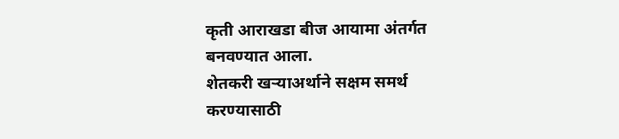कृती आराखडा बीज आयामा अंतर्गत बनवण्यात आला.
शेतकरी खऱ्याअर्थाने सक्षम समर्थ करण्यासाठी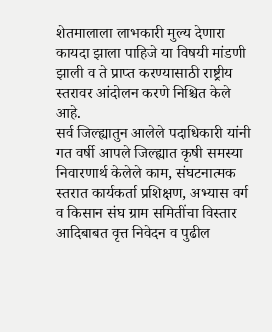शेतमालाला लाभकारी मुल्य देणारा कायदा झाला पाहिजे या विषयी मांडणी झाली व ते प्राप्त करण्यासाठी राष्ट्रीय स्तरावर आंदोलन करणे निश्चित केले आहे.
सर्व जिल्ह्यातुन आलेले पदाधिकारी यांनी गत वर्षी आपले जिल्ह्यात कृषी समस्या निवारणार्थ केलेले काम, संघटनात्मक स्तरात कार्यकर्ता प्रशिक्षण, अभ्यास वर्ग व किसान संघ ग्राम समितींचा विस्तार आदिबाबत वृत्त निवेदन व पुढील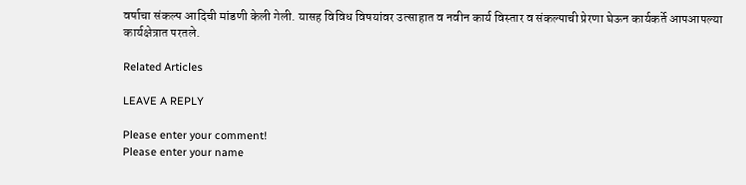वर्षाचा संकल्प आदिची मांडणी केली गेली. यासह विविध विषयांवर उत्साहात व नवीन कार्य विस्तार व संकल्पाची प्रेरणा घेऊन कार्यकर्ते आपआपल्या कार्यक्षेत्रात परतले.

Related Articles

LEAVE A REPLY

Please enter your comment!
Please enter your name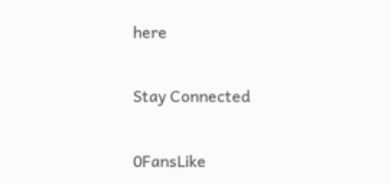here

Stay Connected

0FansLike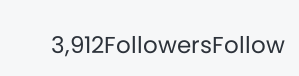3,912FollowersFollow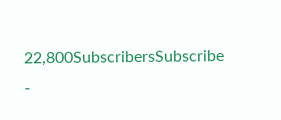22,800SubscribersSubscribe
-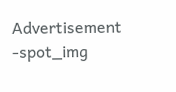Advertisement -spot_img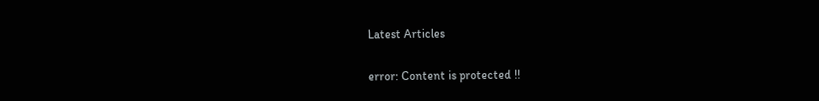Latest Articles

error: Content is protected !!